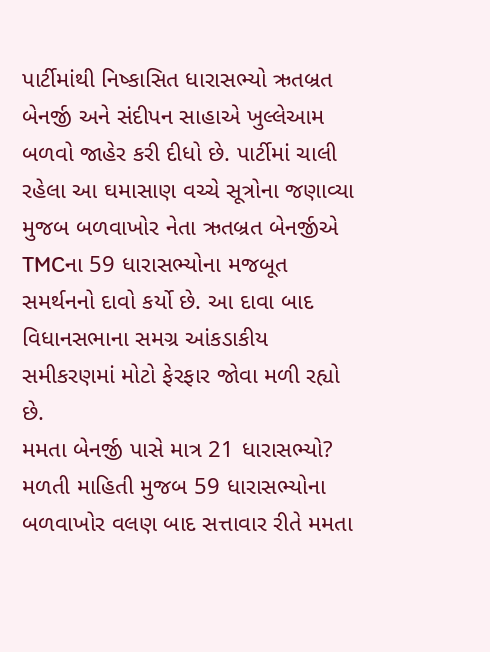પાર્ટીમાંથી નિષ્કાસિત ધારાસભ્યો ઋતબ્રત બેનર્જી અને સંદીપન સાહાએ ખુલ્લેઆમ બળવો જાહેર કરી દીધો છે. પાર્ટીમાં ચાલી રહેલા આ ઘમાસાણ વચ્ચે સૂત્રોના જણાવ્યા મુજબ બળવાખોર નેતા ઋતબ્રત બેનર્જીએ TMCના 59 ધારાસભ્યોના મજબૂત સમર્થનનો દાવો કર્યો છે. આ દાવા બાદ વિધાનસભાના સમગ્ર આંકડાકીય સમીકરણમાં મોટો ફેરફાર જોવા મળી રહ્યો છે.
મમતા બેનર્જી પાસે માત્ર 21 ધારાસભ્યો?
મળતી માહિતી મુજબ 59 ધારાસભ્યોના બળવાખોર વલણ બાદ સત્તાવાર રીતે મમતા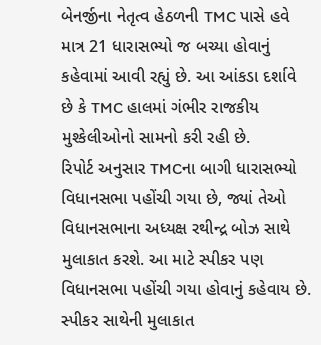બેનર્જીના નેતૃત્વ હેઠળની TMC પાસે હવે માત્ર 21 ધારાસભ્યો જ બચ્યા હોવાનું કહેવામાં આવી રહ્યું છે. આ આંકડા દર્શાવે છે કે TMC હાલમાં ગંભીર રાજકીય મુશ્કેલીઓનો સામનો કરી રહી છે.
રિપોર્ટ અનુસાર TMCના બાગી ધારાસભ્યો વિધાનસભા પહોંચી ગયા છે, જ્યાં તેઓ વિધાનસભાના અધ્યક્ષ રથીન્દ્ર બોઝ સાથે મુલાકાત કરશે. આ માટે સ્પીકર પણ વિધાનસભા પહોંચી ગયા હોવાનું કહેવાય છે. સ્પીકર સાથેની મુલાકાત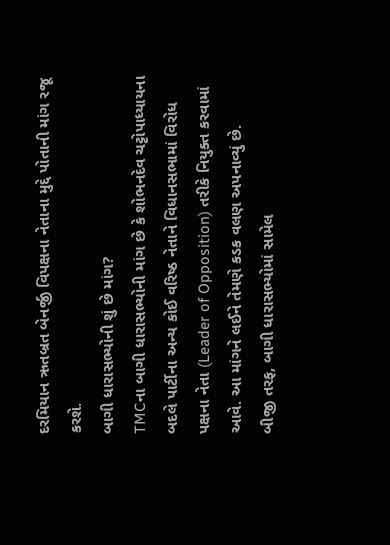દરમિયાન ઋતબ્રત બેનર્જી વિપક્ષના નેતાના મુદ્દે પોતાની માંગ રજૂ કરશે.
બાગી ધારાસભ્યોની શું છે માંગ?
TMCના બાગી ધારાસભ્યોની માંગ છે કે શોભનદેવ ચટ્ટોપાધ્યાયના બદલે પાર્ટીના અન્ય કોઈ વરિષ્ઠ નેતાને વિધાનસભામાં વિરોધ પક્ષના નેતા (Leader of Opposition) તરીકે નિયુક્ત કરવામાં આવે. આ માંગને લઈને તેમણે કડક વલણ અપનાવ્યું છે.
બીજી તરફ, બાગી ધારાસભ્યોમાં સામેલ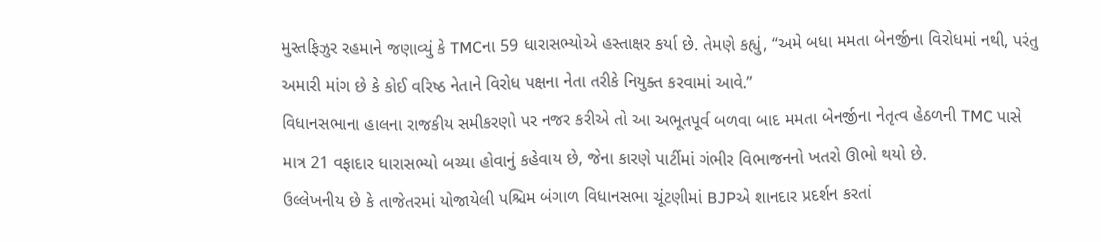મુસ્તફિઝુર રહમાને જણાવ્યું કે TMCના 59 ધારાસભ્યોએ હસ્તાક્ષર કર્યા છે. તેમણે કહ્યું, “અમે બધા મમતા બેનર્જીના વિરોધમાં નથી, પરંતુ અમારી માંગ છે કે કોઈ વરિષ્ઠ નેતાને વિરોધ પક્ષના નેતા તરીકે નિયુક્ત કરવામાં આવે.”
વિધાનસભાના હાલના રાજકીય સમીકરણો પર નજર કરીએ તો આ અભૂતપૂર્વ બળવા બાદ મમતા બેનર્જીના નેતૃત્વ હેઠળની TMC પાસે માત્ર 21 વફાદાર ધારાસભ્યો બચ્યા હોવાનું કહેવાય છે, જેના કારણે પાર્ટીમાં ગંભીર વિભાજનનો ખતરો ઊભો થયો છે.
ઉલ્લેખનીય છે કે તાજેતરમાં યોજાયેલી પશ્ચિમ બંગાળ વિધાનસભા ચૂંટણીમાં BJPએ શાનદાર પ્રદર્શન કરતાં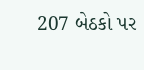207 બેઠકો પર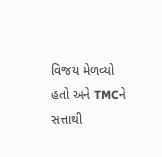વિજય મેળવ્યો હતો અને TMCને સત્તાથી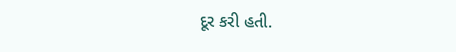દૂર કરી હતી.